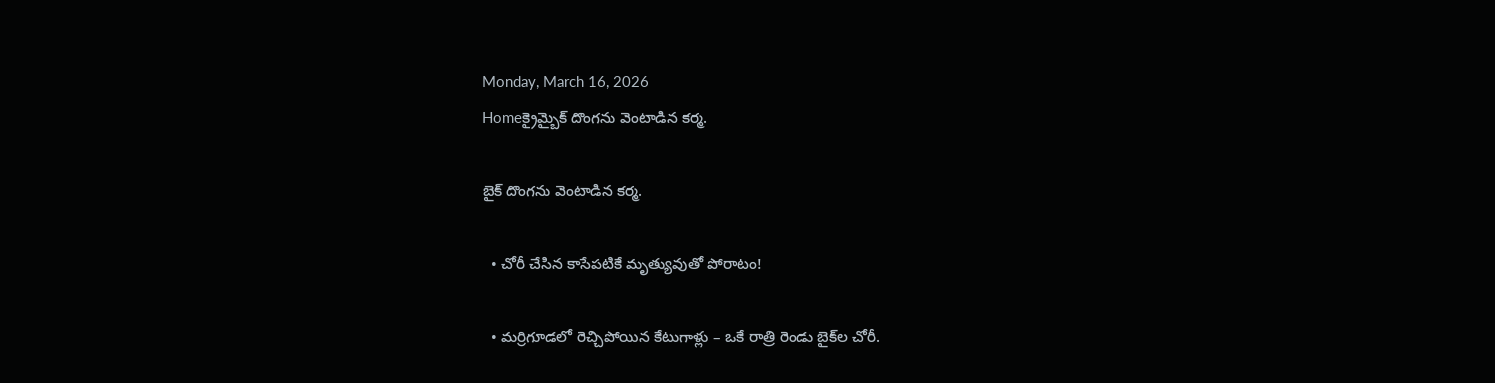Monday, March 16, 2026
Homeక్రైమ్బైక్ దొంగను వెంటాడిన కర్మ.

బైక్ దొంగను వెంటాడిన కర్మ.

  • చోరీ చేసిన కాసేపటికే మృత్యువుతో పోరాటం!

  • మర్రిగూడలో రెచ్చిపోయిన కేటుగాళ్లు – ఒకే రాత్రి రెండు బైక్‌ల చోరీ.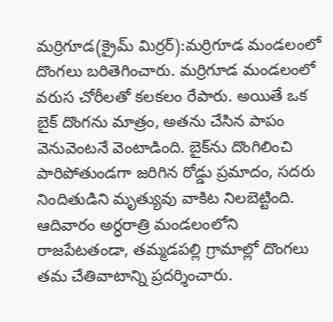మర్రిగూడ(క్రైమ్ మిర్రర్):మర్రిగూడ మండలంలో దొంగలు బరితెగించారు. మర్రిగూడ మండలంలో వరుస చోరీలతో కలకలం రేపారు. అయితే ఒక బైక్ దొంగను మాత్రం, అతను చేసిన పాపం వెనువెంటనే వెంటాడింది. బైక్‌ను దొంగిలించి పారిపోతుండగా జరిగిన రోడ్డు ప్రమాదం, సదరు నిందితుడిని మృత్యువు వాకిట నిలబెట్టింది. ఆదివారం అర్ధరాత్రి మండలంలోని రాజపేటతండా, తమ్మడపల్లి గ్రామాల్లో దొంగలు తమ చేతివాటాన్ని ప్రదర్శించారు.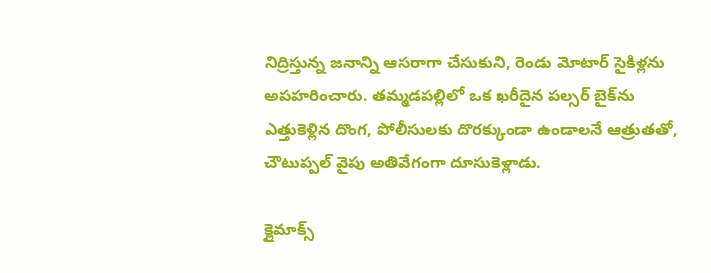నిద్రిస్తున్న జనాన్ని ఆసరాగా చేసుకుని, రెండు మోటార్ సైకిళ్లను అపహరించారు. తమ్మడపల్లిలో ఒక ఖరీదైన పల్సర్ బైక్‌ను ఎత్తుకెళ్లిన దొంగ, పోలీసులకు దొరక్కుండా ఉండాలనే ఆత్రుతతో, చౌటుప్పల్ వైపు అతివేగంగా దూసుకెళ్లాడు.

క్లైమాక్స్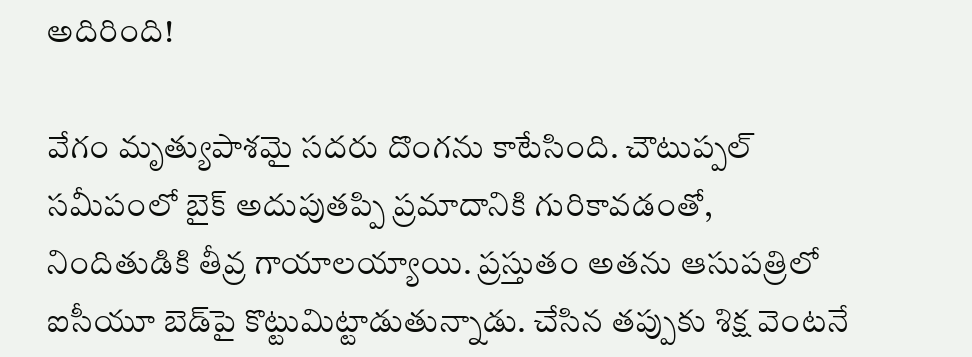అదిరింది!

వేగం మృత్యుపాశమై సదరు దొంగను కాటేసింది. చౌటుప్పల్ సమీపంలో బైక్ అదుపుతప్పి ప్రమాదానికి గురికావడంతో, నిందితుడికి తీవ్ర గాయాలయ్యాయి. ప్రస్తుతం అతను ఆసుపత్రిలో ఐసీయూ బెడ్‌పై కొట్టుమిట్టాడుతున్నాడు. చేసిన తప్పుకు శిక్ష వెంటనే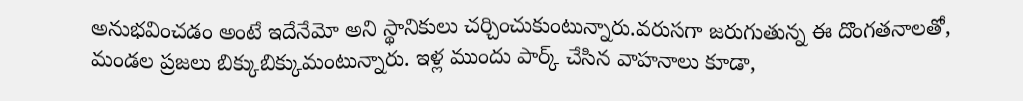అనుభవించడం అంటే ఇదేనేమో అని స్థానికులు చర్చించుకుంటున్నారు.వరుసగా జరుగుతున్న ఈ దొంగతనాలతో, మండల ప్రజలు బిక్కుబిక్కుమంటున్నారు. ఇళ్ల ముందు పార్క్ చేసిన వాహనాలు కూడా,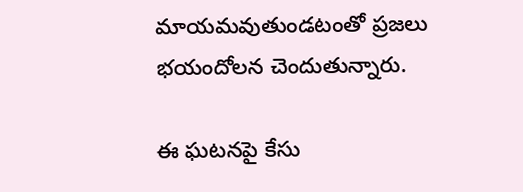మాయమవుతుండటంతో ప్రజలు భయందోలన చెందుతున్నారు.

ఈ ఘటనపై కేసు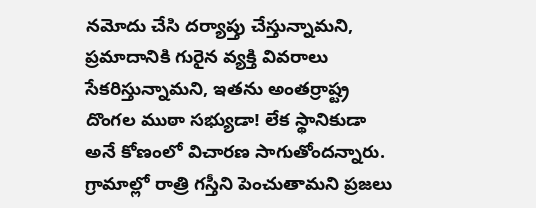నమోదు చేసి దర్యాప్తు చేస్తున్నామని, ప్రమాదానికి గురైన వ్యక్తి వివరాలు సేకరిస్తున్నామని, ఇతను అంతర్రాష్ట్ర దొంగల ముఠా సభ్యుడా! లేక స్థానికుడా అనే కోణంలో విచారణ సాగుతోందన్నారు. గ్రామాల్లో రాత్రి గస్తీని పెంచుతామని ప్రజలు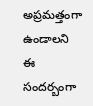అప్రమత్తంగా ఉండాలని ఈ సందర్బంగా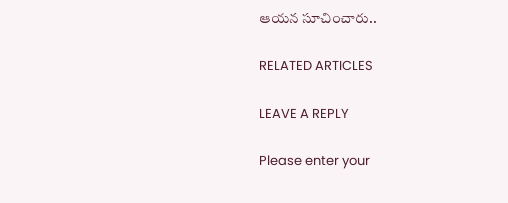ఆయన సూచించారు..

RELATED ARTICLES

LEAVE A REPLY

Please enter your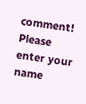comment!
Please enter your name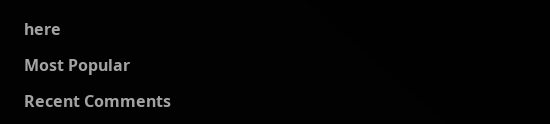here

Most Popular

Recent Comments